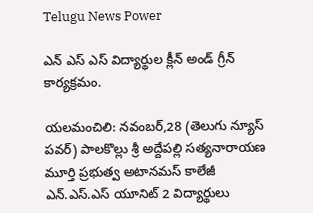Telugu News Power

ఎన్ ఎస్ ఎస్ విద్యార్థుల క్లీన్ అండ్ గ్రీన్ కార్యక్రమం.

యలమంచిలి: నవంబర్,28 (తెలుగు న్యూస్ పవర్) పాలకొల్లు శ్రీ అద్దేపల్లి సత్యనారాయణ మూర్తి ప్రభుత్వ అటానమస్ కాలేజీ ఎన్.ఎస్.ఎస్ యూనిట్ 2 విద్యార్థులు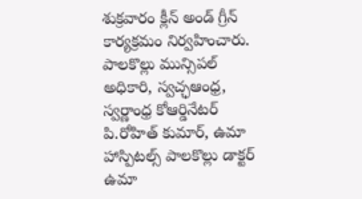శుక్రవారం క్లీన్ అండ్ గ్రీన్ కార్యక్రమం నిర్వహించారు. పాలకొల్లు మున్సిపల్ అధికారి, స్వచ్ఛఆంధ్ర, స్వర్ణాంధ్ర కోఆర్డినేటర్ పి.రోహిత్ కుమార్, ఉమా హాస్పిటల్స్ పాలకొల్లు డాక్టర్ ఉమా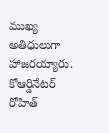ముఖ్య అతిధులుగా హాజరయ్యారు. కోఆర్డినేటర్ రోహిత్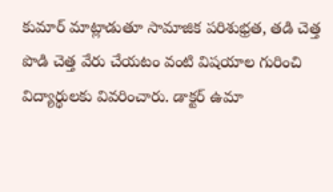కుమార్ మాట్లాడుతూ సామాజిక పరిశుభ్రత, తడి చెత్త పొడి చెత్త వేరు చేయటం వంటి విషయాల గురించి విద్యార్థులకు వివరించారు. డాక్టర్ ఉమా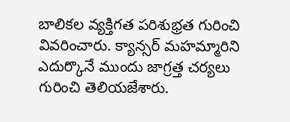బాలికల వ్యక్తిగత పరిశుభ్రత గురించి వివరించారు. క్యాన్సర్ మహమ్మారిని ఎదుర్కొనే ముందు జాగ్రత్త చర్యలు గురించి తెలియజేశారు.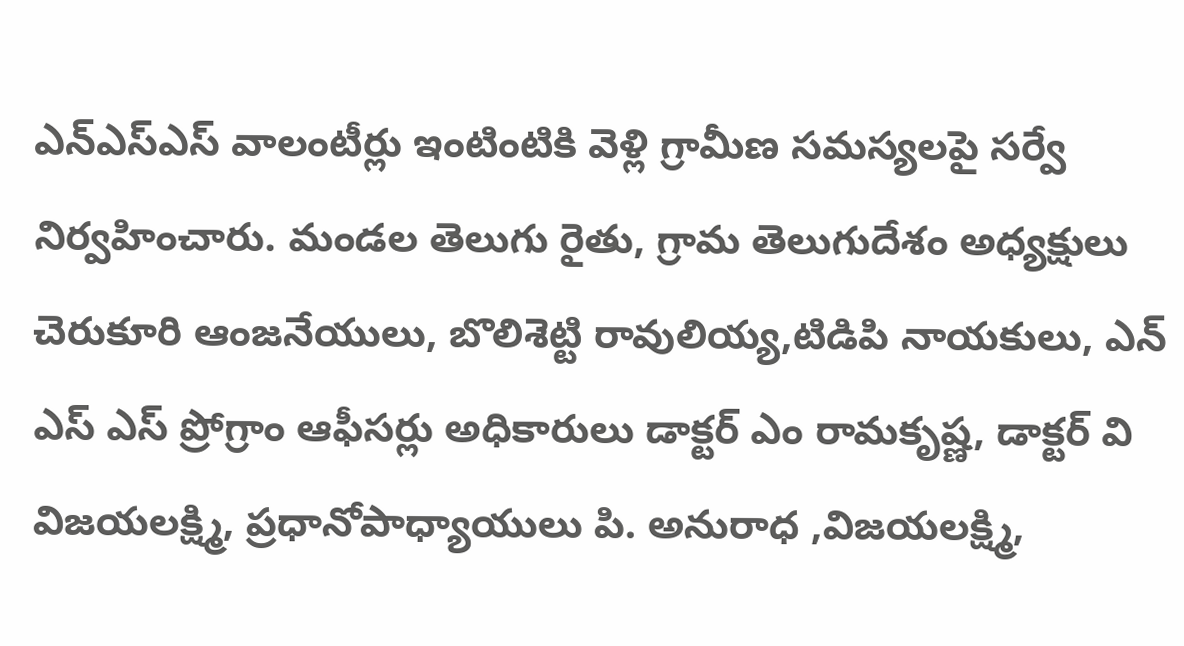ఎన్ఎస్ఎస్ వాలంటీర్లు ఇంటింటికి వెళ్లి గ్రామీణ సమస్యలపై సర్వే నిర్వహించారు. మండల తెలుగు రైతు, గ్రామ తెలుగుదేశం అధ్యక్షులు చెరుకూరి ఆంజనేయులు, బొలిశెట్టి రావులియ్య,టిడిపి నాయకులు, ఎన్ ఎస్ ఎస్ ప్రోగ్రాం ఆఫీసర్లు అధికారులు డాక్టర్ ఎం రామకృష్ణ, డాక్టర్ వి విజయలక్ష్మి, ప్రధానోపాధ్యాయులు పి. అనురాధ ,విజయలక్ష్మి,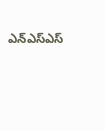ఎన్ఎస్ఎస్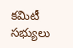కమిటీ సభ్యులు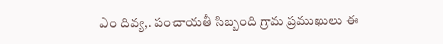ఎం దివ్య,. పంచాయతీ సిబ్బంది గ్రామ ప్రముఖులు ఈ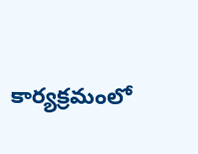కార్యక్రమంలో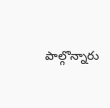పాల్గొన్నారు